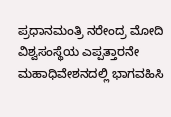ಪ್ರಧಾನಮಂತ್ರಿ ನರೇಂದ್ರ ಮೋದಿ ವಿಶ್ವಸಂಸ್ಥೆಯ ಎಪ್ಪತ್ತಾರನೇ ಮಹಾಧಿವೇಶನದಲ್ಲಿ ಭಾಗವಹಿಸಿ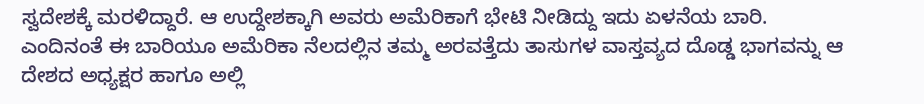ಸ್ವದೇಶಕ್ಕೆ ಮರಳಿದ್ದಾರೆ. ಆ ಉದ್ದೇಶಕ್ಕಾಗಿ ಅವರು ಅಮೆರಿಕಾಗೆ ಭೇಟಿ ನೀಡಿದ್ದು ಇದು ಏಳನೆಯ ಬಾರಿ. ಎಂದಿನಂತೆ ಈ ಬಾರಿಯೂ ಅಮೆರಿಕಾ ನೆಲದಲ್ಲಿನ ತಮ್ಮ ಅರವತ್ತೆದು ತಾಸುಗಳ ವಾಸ್ತವ್ಯದ ದೊಡ್ಡ ಭಾಗವನ್ನು ಆ ದೇಶದ ಅಧ್ಯಕ್ಷರ ಹಾಗೂ ಅಲ್ಲಿ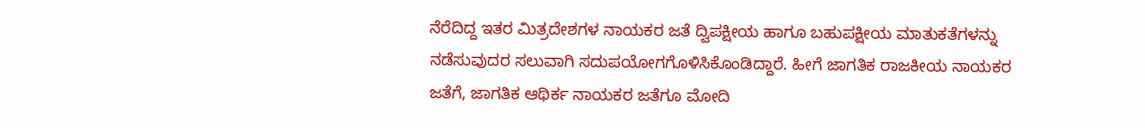ನೆರೆದಿದ್ದ ಇತರ ಮಿತ್ರದೇಶಗಳ ನಾಯಕರ ಜತೆ ದ್ವಿಪಕ್ಷೀಯ ಹಾಗೂ ಬಹುಪಕ್ಷೀಯ ಮಾತುಕತೆಗಳನ್ನು ನಡೆಸುವುದರ ಸಲುವಾಗಿ ಸದುಪಯೋಗಗೊಳಿಸಿಕೊಂಡಿದ್ದಾರೆ. ಹೀಗೆ ಜಾಗತಿಕ ರಾಜಕೀಯ ನಾಯಕರ ಜತೆಗೆ, ಜಾಗತಿಕ ಆಥಿರ್ಕ ನಾಯಕರ ಜತೆಗೂ ಮೋದಿ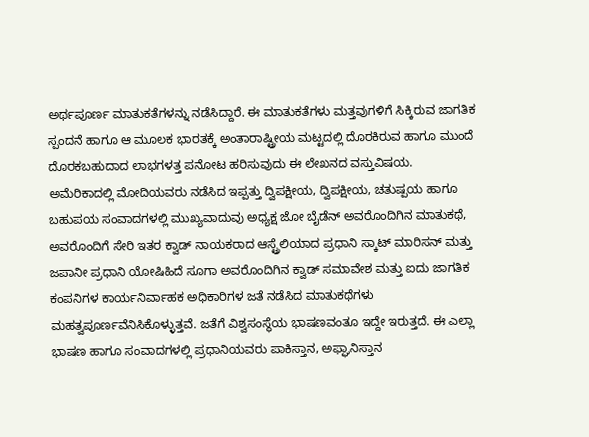ಅರ್ಥಪೂರ್ಣ ಮಾತುಕತೆಗಳನ್ನು ನಡೆಸಿದ್ದಾರೆ. ಈ ಮಾತುಕತೆಗಳು ಮತ್ತವುಗಳಿಗೆ ಸಿಕ್ಕಿರುವ ಜಾಗತಿಕ ಸ್ಪಂದನೆ ಹಾಗೂ ಆ ಮೂಲಕ ಭಾರತಕ್ಕೆ ಅಂತಾರಾಷ್ಟ್ರೀಯ ಮಟ್ಟದಲ್ಲಿ ದೊರಕಿರುವ ಹಾಗೂ ಮುಂದೆ ದೊರಕಬಹುದಾದ ಲಾಭಗಳತ್ತ ಪನೋಟ ಹರಿಸುವುದು ಈ ಲೇಖನದ ವಸ್ತುವಿಷಯ.
ಅಮೆರಿಕಾದಲ್ಲಿ ಮೋದಿಯವರು ನಡೆಸಿದ ಇಪ್ಪತ್ತು ದ್ವಿಪಕ್ಷೀಯ, ದ್ವಿಪಕ್ಷೀಯ, ಚತುಷ್ಪಯ ಹಾಗೂ ಬಹುಪಯ ಸಂವಾದಗಳಲ್ಲಿ ಮುಖ್ಯವಾದುವು ಅಧ್ಯಕ್ಷ ಜೋ ಬೈಡೆನ್ ಅವರೊಂದಿಗಿನ ಮಾತುಕಥೆ, ಅವರೊಂದಿಗೆ ಸೇರಿ ಇತರ ಕ್ವಾಡ್ ನಾಯಕರಾದ ಆಸ್ಟ್ರೆಲಿಯಾದ ಪ್ರಧಾನಿ ಸ್ಕಾಟ್ ಮಾರಿಸನ್ ಮತ್ತು ಜಪಾನೀ ಪ್ರಧಾನಿ ಯೋಷಿಹಿದೆ ಸೂಗಾ ಅವರೊಂದಿಗಿನ ಕ್ವಾಡ್ ಸಮಾವೇಶ ಮತ್ತು ಐದು ಜಾಗತಿಕ ಕಂಪನಿಗಳ ಕಾರ್ಯನಿರ್ವಾಹಕ ಅಧಿಕಾರಿಗಳ ಜತೆ ನಡೆಸಿದ ಮಾತುಕಥೆಗಳು ಮಹತ್ವಪೂರ್ಣವೆನಿಸಿಕೊಳ್ಳುತ್ತವೆ. ಜತೆಗೆ ವಿಶ್ವಸಂಸ್ಥೆಯ ಭಾಷಣವಂತೂ ಇದ್ದೇ ಇರುತ್ತದೆ. ಈ ಎಲ್ಲಾ ಭಾಷಣ ಹಾಗೂ ಸಂವಾದಗಳಲ್ಲಿ ಪ್ರಧಾನಿಯವರು ಪಾಕಿಸ್ತಾನ, ಅಫ್ಘಾನಿಸ್ತಾನ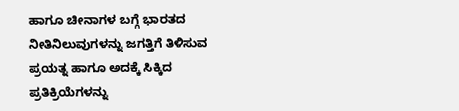ಹಾಗೂ ಚೀನಾಗಳ ಬಗ್ಗೆ ಭಾರತದ ನೀತಿನಿಲುವುಗಳನ್ನು ಜಗತ್ತಿಗೆ ತಿಳಿಸುವ ಪ್ರಯತ್ನ ಹಾಗೂ ಅದಕ್ಕೆ ಸಿಕ್ಕಿದ ಪ್ರತಿಕ್ರಿಯೆಗಳನ್ನು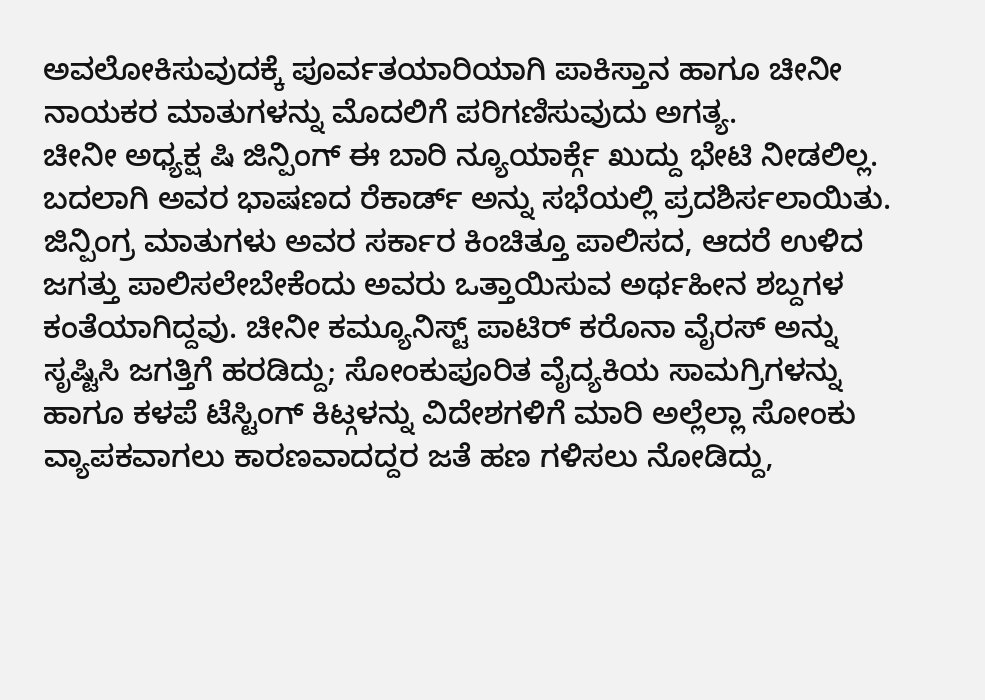ಅವಲೋಕಿಸುವುದಕ್ಕೆ ಪೂರ್ವತಯಾರಿಯಾಗಿ ಪಾಕಿಸ್ತಾನ ಹಾಗೂ ಚೀನೀ ನಾಯಕರ ಮಾತುಗಳನ್ನು ಮೊದಲಿಗೆ ಪರಿಗಣಿಸುವುದು ಅಗತ್ಯ.
ಚೀನೀ ಅಧ್ಯಕ್ಷ ಷಿ ಜಿನ್ಪಿಂಗ್ ಈ ಬಾರಿ ನ್ಯೂಯಾರ್ಕ್ಗೆ ಖುದ್ದು ಭೇಟಿ ನೀಡಲಿಲ್ಲ. ಬದಲಾಗಿ ಅವರ ಭಾಷಣದ ರೆಕಾರ್ಡ್ ಅನ್ನು ಸಭೆಯಲ್ಲಿ ಪ್ರದಶಿರ್ಸಲಾಯಿತು. ಜಿನ್ಪಿಂಗ್ರ ಮಾತುಗಳು ಅವರ ಸರ್ಕಾರ ಕಿಂಚಿತ್ತೂ ಪಾಲಿಸದ, ಆದರೆ ಉಳಿದ ಜಗತ್ತು ಪಾಲಿಸಲೇಬೇಕೆಂದು ಅವರು ಒತ್ತಾಯಿಸುವ ಅರ್ಥಹೀನ ಶಬ್ದಗಳ ಕಂತೆಯಾಗಿದ್ದವು. ಚೀನೀ ಕಮ್ಯೂನಿಸ್ಟ್ ಪಾಟಿರ್ ಕರೊನಾ ವೈರಸ್ ಅನ್ನು ಸೃಷ್ಟಿಸಿ ಜಗತ್ತಿಗೆ ಹರಡಿದ್ದು; ಸೋಂಕುಪೂರಿತ ವೈದ್ಯಕಿಯ ಸಾಮಗ್ರಿಗಳನ್ನು ಹಾಗೂ ಕಳಪೆ ಟೆಸ್ಟಿಂಗ್ ಕಿಟ್ಗಳನ್ನು ವಿದೇಶಗಳಿಗೆ ಮಾರಿ ಅಲ್ಲೆಲ್ಲಾ ಸೋಂಕು ವ್ಯಾಪಕವಾಗಲು ಕಾರಣವಾದದ್ದರ ಜತೆ ಹಣ ಗಳಿಸಲು ನೋಡಿದ್ದು,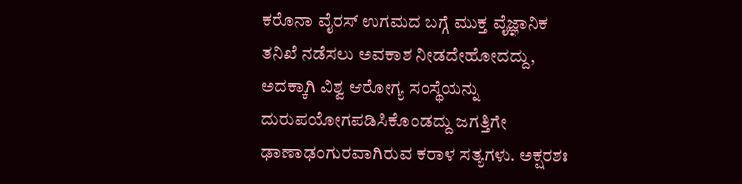ಕರೊನಾ ವೈರಸ್ ಉಗಮದ ಬಗ್ಗೆ ಮುಕ್ತ ವೈಜ್ಞಾನಿಕ ತನಿಖೆ ನಡೆಸಲು ಅವಕಾಶ ನೀಡದೇಹೋದದ್ದು, ಅದಕ್ಕಾಗಿ ವಿಶ್ವ ಆರೋಗ್ಯ ಸಂಸ್ಥೆಯನ್ನು ದುರುಪಯೋಗಪಡಿಸಿಕೊಂಡದ್ದು ಜಗತ್ತಿಗೇ ಢಾಣಾಢಂಗುರವಾಗಿರುವ ಕರಾಳ ಸತ್ಯಗಳು. ಅಕ್ಷರಶಃ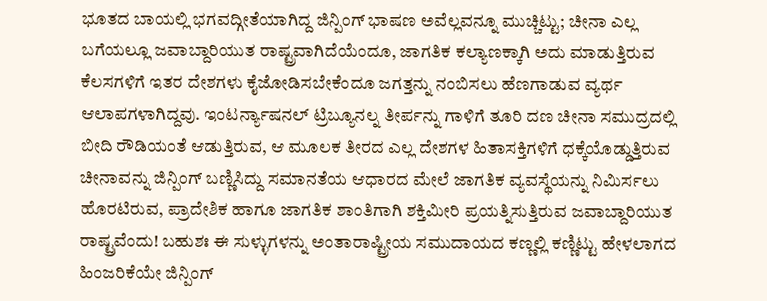ಭೂತದ ಬಾಯಲ್ಲಿ ಭಗವದ್ಗೀತೆಯಾಗಿದ್ದ ಜಿನ್ಪಿಂಗ್ ಭಾಷಣ ಅವೆಲ್ಲವನ್ನೂ ಮುಚ್ಚಿಟ್ಟು; ಚೀನಾ ಎಲ್ಲ ಬಗೆಯಲ್ಲೂ ಜವಾಬ್ದಾರಿಯುತ ರಾಷ್ಟ್ರವಾಗಿದೆಯೆಂದೂ, ಜಾಗತಿಕ ಕಲ್ಯಾಣಕ್ಕಾಗಿ ಅದು ಮಾಡುತ್ತಿರುವ ಕೆಲಸಗಳಿಗೆ ಇತರ ದೇಶಗಳು ಕೈಜೋಡಿಸಬೇಕೆಂದೂ ಜಗತ್ತನ್ನು ನಂಬಿಸಲು ಹೆಣಗಾಡುವ ವ್ಯರ್ಥ ಆಲಾಪಗಳಾಗಿದ್ದವು. ಇಂಟರ್ನ್ಯಾಷನಲ್ ಟ್ರಿಬ್ಯೂನಲ್ನ ತೀರ್ಪನ್ನು ಗಾಳಿಗೆ ತೂರಿ ದಣ ಚೀನಾ ಸಮುದ್ರದಲ್ಲಿ ಬೀದಿ ರೌಡಿಯಂತೆ ಆಡುತ್ತಿರುವ, ಆ ಮೂಲಕ ತೀರದ ಎಲ್ಲ ದೇಶಗಳ ಹಿತಾಸಕ್ತಿಗಳಿಗೆ ಧಕ್ಕೆಯೊಡ್ಡುತ್ತಿರುವ ಚೀನಾವನ್ನು ಜಿನ್ಪಿಂಗ್ ಬಣ್ಣಿಸಿದ್ದು ಸಮಾನತೆಯ ಆಧಾರದ ಮೇಲೆ ಜಾಗತಿಕ ವ್ಯವಸ್ಥೆಯನ್ನು ನಿಮಿರ್ಸಲು ಹೊರಟಿರುವ, ಪ್ರಾದೇಶಿಕ ಹಾಗೂ ಜಾಗತಿಕ ಶಾಂತಿಗಾಗಿ ಶಕ್ತಿಮೀರಿ ಪ್ರಯತ್ನಿಸುತ್ತಿರುವ ಜವಾಬ್ದಾರಿಯುತ ರಾಷ್ಟ್ರವೆಂದು! ಬಹುಶಃ ಈ ಸುಳ್ಳುಗಳನ್ನು ಅಂತಾರಾಷ್ಟ್ರೀಯ ಸಮುದಾಯದ ಕಣ್ಣಲ್ಲಿ ಕಣ್ಣಿಟ್ಟು ಹೇಳಲಾಗದ ಹಿಂಜರಿಕೆಯೇ ಜಿನ್ಪಿಂಗ್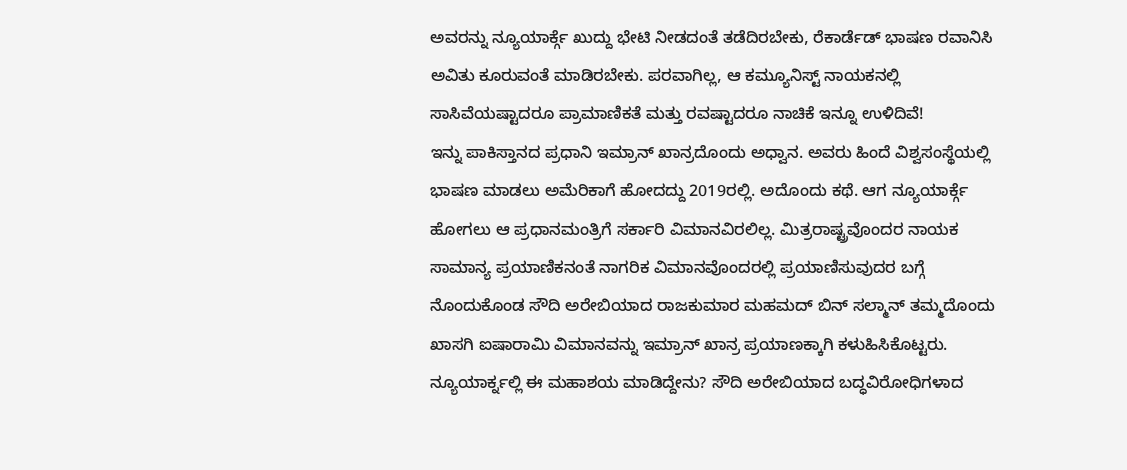ಅವರನ್ನು ನ್ಯೂಯಾರ್ಕ್ಗೆ ಖುದ್ದು ಭೇಟಿ ನೀಡದಂತೆ ತಡೆದಿರಬೇಕು, ರೆಕಾರ್ಡೆಡ್ ಭಾಷಣ ರವಾನಿಸಿ ಅವಿತು ಕೂರುವಂತೆ ಮಾಡಿರಬೇಕು. ಪರವಾಗಿಲ್ಲ, ಆ ಕಮ್ಯೂನಿಸ್ಟ್ ನಾಯಕನಲ್ಲಿ ಸಾಸಿವೆಯಷ್ಟಾದರೂ ಪ್ರಾಮಾಣಿಕತೆ ಮತ್ತು ರವಷ್ಟಾದರೂ ನಾಚಿಕೆ ಇನ್ನೂ ಉಳಿದಿವೆ!
ಇನ್ನು ಪಾಕಿಸ್ತಾನದ ಪ್ರಧಾನಿ ಇಮ್ರಾನ್ ಖಾನ್ರದೊಂದು ಅಧ್ವಾನ. ಅವರು ಹಿಂದೆ ವಿಶ್ವಸಂಸ್ಥೆಯಲ್ಲಿ ಭಾಷಣ ಮಾಡಲು ಅಮೆರಿಕಾಗೆ ಹೋದದ್ದು 2019ರಲ್ಲಿ. ಅದೊಂದು ಕಥೆ. ಆಗ ನ್ಯೂಯಾರ್ಕ್ಗೆ ಹೋಗಲು ಆ ಪ್ರಧಾನಮಂತ್ರಿಗೆ ಸರ್ಕಾರಿ ವಿಮಾನವಿರಲಿಲ್ಲ. ಮಿತ್ರರಾಷ್ಟ್ರವೊಂದರ ನಾಯಕ ಸಾಮಾನ್ಯ ಪ್ರಯಾಣಿಕನಂತೆ ನಾಗರಿಕ ವಿಮಾನವೊಂದರಲ್ಲಿ ಪ್ರಯಾಣಿಸುವುದರ ಬಗ್ಗೆ ನೊಂದುಕೊಂಡ ಸೌದಿ ಅರೇಬಿಯಾದ ರಾಜಕುಮಾರ ಮಹಮದ್ ಬಿನ್ ಸಲ್ಮಾನ್ ತಮ್ಮದೊಂದು ಖಾಸಗಿ ಐಷಾರಾಮಿ ವಿಮಾನವನ್ನು ಇಮ್ರಾನ್ ಖಾನ್ರ ಪ್ರಯಾಣಕ್ಕಾಗಿ ಕಳುಹಿಸಿಕೊಟ್ಟರು. ನ್ಯೂಯಾರ್ಕ್ನಲ್ಲಿ ಈ ಮಹಾಶಯ ಮಾಡಿದ್ದೇನು? ಸೌದಿ ಅರೇಬಿಯಾದ ಬದ್ಧವಿರೋಧಿಗಳಾದ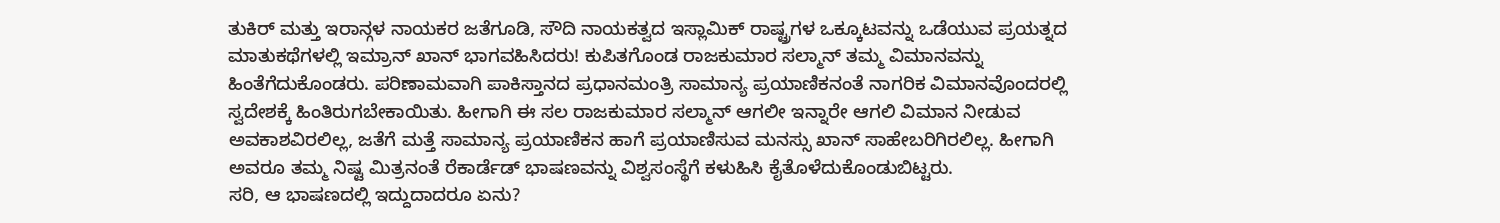ತುಕಿರ್ ಮತ್ತು ಇರಾನ್ಗಳ ನಾಯಕರ ಜತೆಗೂಡಿ, ಸೌದಿ ನಾಯಕತ್ವದ ಇಸ್ಲಾಮಿಕ್ ರಾಷ್ಟ್ರಗಳ ಒಕ್ಕೂಟವನ್ನು ಒಡೆಯುವ ಪ್ರಯತ್ನದ ಮಾತುಕಥೆಗಳಲ್ಲಿ ಇಮ್ರಾನ್ ಖಾನ್ ಭಾಗವಹಿಸಿದರು! ಕುಪಿತಗೊಂಡ ರಾಜಕುಮಾರ ಸಲ್ಮಾನ್ ತಮ್ಮ ವಿಮಾನವನ್ನು ಹಿಂತೆಗೆದುಕೊಂಡರು. ಪರಿಣಾಮವಾಗಿ ಪಾಕಿಸ್ತಾನದ ಪ್ರಧಾನಮಂತ್ರಿ ಸಾಮಾನ್ಯ ಪ್ರಯಾಣಿಕನಂತೆ ನಾಗರಿಕ ವಿಮಾನವೊಂದರಲ್ಲಿ ಸ್ವದೇಶಕ್ಕೆ ಹಿಂತಿರುಗಬೇಕಾಯಿತು. ಹೀಗಾಗಿ ಈ ಸಲ ರಾಜಕುಮಾರ ಸಲ್ಮಾನ್ ಆಗಲೀ ಇನ್ನಾರೇ ಆಗಲಿ ವಿಮಾನ ನೀಡುವ ಅವಕಾಶವಿರಲಿಲ್ಲ, ಜತೆಗೆ ಮತ್ತೆ ಸಾಮಾನ್ಯ ಪ್ರಯಾಣಿಕನ ಹಾಗೆ ಪ್ರಯಾಣಿಸುವ ಮನಸ್ಸು ಖಾನ್ ಸಾಹೇಬರಿಗಿರಲಿಲ್ಲ. ಹೀಗಾಗಿ ಅವರೂ ತಮ್ಮ ನಿಷ್ಟ ಮಿತ್ರನಂತೆ ರೆಕಾರ್ಡೆಡ್ ಭಾಷಣವನ್ನು ವಿಶ್ವಸಂಸ್ಥೆಗೆ ಕಳುಹಿಸಿ ಕೈತೊಳೆದುಕೊಂಡುಬಿಟ್ಟರು.
ಸರಿ, ಆ ಭಾಷಣದಲ್ಲಿ ಇದ್ದುದಾದರೂ ಏನು?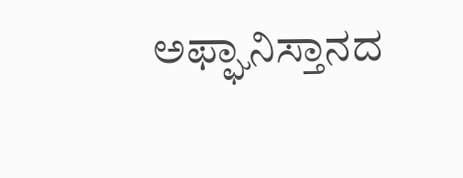ಅಫ್ಘಾನಿಸ್ತಾನದ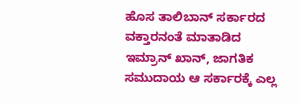ಹೊಸ ತಾಲಿಬಾನ್ ಸರ್ಕಾರದ ವಕ್ತಾರನಂತೆ ಮಾತಾಡಿದ ಇಮ್ರಾನ್ ಖಾನ್, ಜಾಗತಿಕ ಸಮುದಾಯ ಆ ಸರ್ಕಾರಕ್ಕೆ ಎಲ್ಲ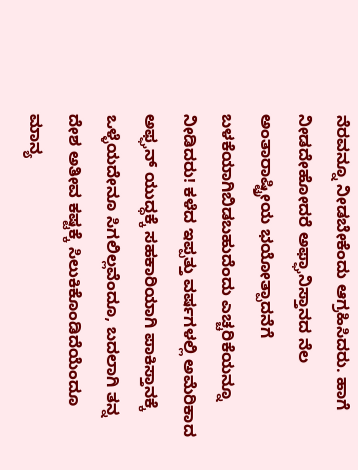ನೆರವನ್ನೂ ನೀಡಬೇಕೆಂದು ಆಗ್ರಹಿಸಿದರು. ಹಾಗೆ ನೀಡದೇಹೋದರೆ ಅಫ್ಘಾನಿಸ್ತಾನದ ನೆಲ ಅಂತಾರಾಷ್ಟ್ರೀಯ ಭಯೋತ್ಪಾದನೆಗೆ ಬಳಕೆಯಾಗಿಬಿಡಬಹುದೆಂದು ಎಚ್ಚರಿಕೆಯನ್ನೂ ನೀಡಿದರು! ಕಳೆದ ಇಪ್ಪತ್ತು ವರ್ಷಗಳಲ್ಲಿ ಅಮೆರಿಕಾದ ಅಫ್ಘನ್ ಯುದ್ಧಕ್ಕೆ ಸಹಕಾರಿಯಾಗಿ ಪಾಕಿಸ್ತಾನಕ್ಕೆ ಒಳ್ಳೆಯದೇನೂ ಸಿಗಲಿಲ್ಲವೆಂದೂ, ಬದಲಾಗಿ ತನ್ನ ದೇಶ ಅತೀವ ಕಷ್ಟಕ್ಕೆ ಸಿಲುಕಿಕೊಂಡಿದೆಯೆಂದೂ ಮಾನ್ಯ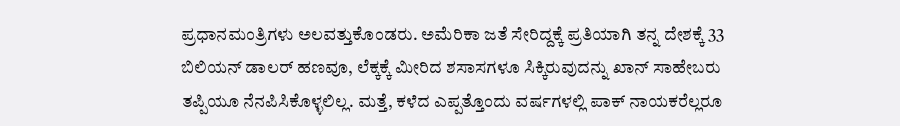ಪ್ರಧಾನಮಂತ್ರಿಗಳು ಅಲವತ್ತುಕೊಂಡರು. ಅಮೆರಿಕಾ ಜತೆ ಸೇರಿದ್ದಕ್ಕೆ ಪ್ರತಿಯಾಗಿ ತನ್ನ ದೇಶಕ್ಕೆ 33 ಬಿಲಿಯನ್ ಡಾಲರ್ ಹಣವೂ, ಲೆಕ್ಕಕ್ಕೆ ಮೀರಿದ ಶಸಾಸಗಳೂ ಸಿಕ್ಕಿರುವುದನ್ನು ಖಾನ್ ಸಾಹೇಬರು ತಪ್ಪಿಯೂ ನೆನಪಿಸಿಕೊಳ್ಳಲಿಲ್ಲ. ಮತ್ತೆ, ಕಳೆದ ಎಪ್ಪತ್ತೊಂದು ವರ್ಷಗಳಲ್ಲಿ ಪಾಕ್ ನಾಯಕರೆಲ್ಲರೂ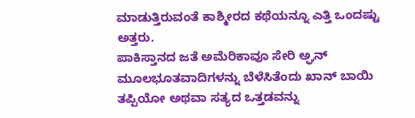ಮಾಡುತ್ತಿರುವಂತೆ ಕಾಶ್ಮೀರದ ಕಥೆಯನ್ನೂ ಎತ್ತಿ ಒಂದಷ್ಟು ಅತ್ತರು.
ಪಾಕಿಸ್ತಾನದ ಜತೆ ಅಮೆರಿಕಾವೂ ಸೇರಿ ಅ್ಘನ್ ಮೂಲಭೂತವಾದಿಗಳನ್ನು ಬೆಳೆಸಿತೆಂದು ಖಾನ್ ಬಾಯಿ ತಪ್ಪಿಯೋ ಅಥವಾ ಸತ್ಯದ ಒತ್ತಡವನ್ನು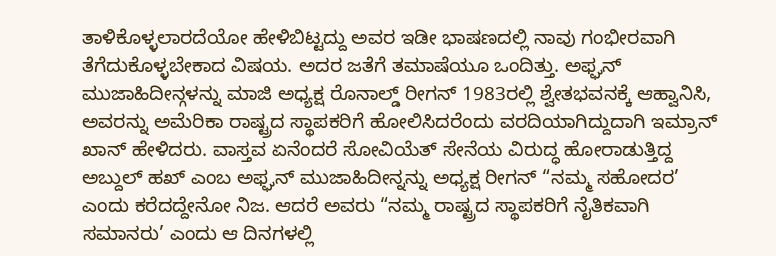ತಾಳಿಕೊಳ್ಳಲಾರದೆಯೋ ಹೇಳಿಬಿಟ್ಟದ್ದು ಅವರ ಇಡೀ ಭಾಷಣದಲ್ಲಿ ನಾವು ಗಂಭೀರವಾಗಿ ತೆಗೆದುಕೊಳ್ಳಬೇಕಾದ ವಿಷಯ. ಅದರ ಜತೆಗೆ ತಮಾಷೆಯೂ ಒಂದಿತ್ತು. ಅಫ್ಘನ್ ಮುಜಾಹಿದೀನ್ಗಳನ್ನು ಮಾಜಿ ಅಧ್ಯಕ್ಷ ರೊನಾಲ್ಡ್ ರೀಗನ್ 1983ರಲ್ಲಿ ಶ್ವೇತಭವನಕ್ಕೆ ಆಹ್ವಾನಿಸಿ, ಅವರನ್ನು ಅಮೆರಿಕಾ ರಾಷ್ಟ್ರದ ಸ್ಥಾಪಕರಿಗೆ ಹೋಲಿಸಿದರೆಂದು ವರದಿಯಾಗಿದ್ದುದಾಗಿ ಇಮ್ರಾನ್ ಖಾನ್ ಹೇಳಿದರು. ವಾಸ್ತವ ಏನೆಂದರೆ ಸೋವಿಯೆತ್ ಸೇನೆಯ ವಿರುದ್ಧ ಹೋರಾಡುತ್ತಿದ್ದ ಅಬ್ದುಲ್ ಹಖ್ ಎಂಬ ಅಫ್ಘನ್ ಮುಜಾಹಿದೀನ್ನನ್ನು ಅಧ್ಯಕ್ಷ ರೀಗನ್ “ನಮ್ಮ ಸಹೋದರ’ ಎಂದು ಕರೆದದ್ದೇನೋ ನಿಜ. ಆದರೆ ಅವರು “ನಮ್ಮ ರಾಷ್ಟ್ರದ ಸ್ಥಾಪಕರಿಗೆ ನೈತಿಕವಾಗಿ ಸಮಾನರು’ ಎಂದು ಆ ದಿನಗಳಲ್ಲಿ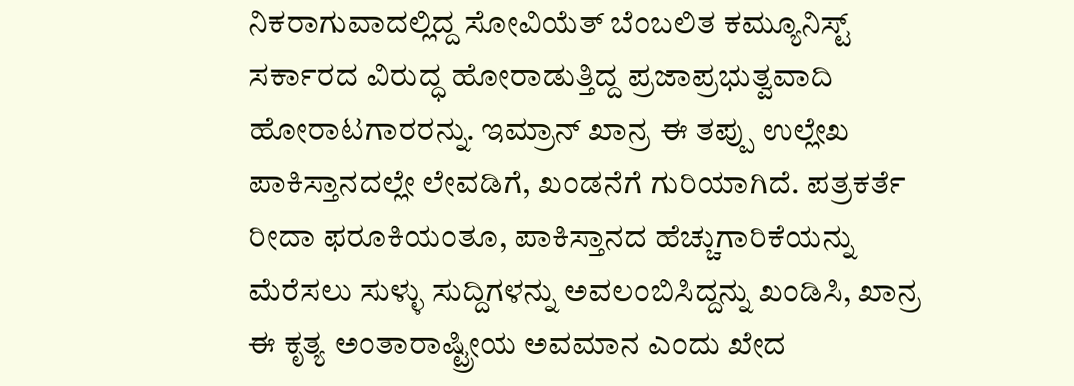ನಿಕರಾಗುವಾದಲ್ಲಿದ್ದ ಸೋವಿಯೆತ್ ಬೆಂಬಲಿತ ಕಮ್ಯೂನಿಸ್ಟ್ ಸರ್ಕಾರದ ವಿರುದ್ಧ ಹೋರಾಡುತ್ತಿದ್ದ ಪ್ರಜಾಪ್ರಭುತ್ವವಾದಿ ಹೋರಾಟಗಾರರನ್ನು. ಇಮ್ರಾನ್ ಖಾನ್ರ ಈ ತಪ್ಪು ಉಲ್ಲೇಖ ಪಾಕಿಸ್ತಾನದಲ್ಲೇ ಲೇವಡಿಗೆ, ಖಂಡನೆಗೆ ಗುರಿಯಾಗಿದೆ. ಪತ್ರಕರ್ತೆ ರೀದಾ ಫರೂಕಿಯಂತೂ, ಪಾಕಿಸ್ತಾನದ ಹೆಚ್ಚುಗಾರಿಕೆಯನ್ನು ಮೆರೆಸಲು ಸುಳ್ಳು ಸುದ್ದಿಗಳನ್ನು ಅವಲಂಬಿಸಿದ್ದನ್ನು ಖಂಡಿಸಿ, ಖಾನ್ರ ಈ ಕೃತ್ಯ ಅಂತಾರಾಷ್ಟ್ರೀಯ ಅವಮಾನ ಎಂದು ಖೇದ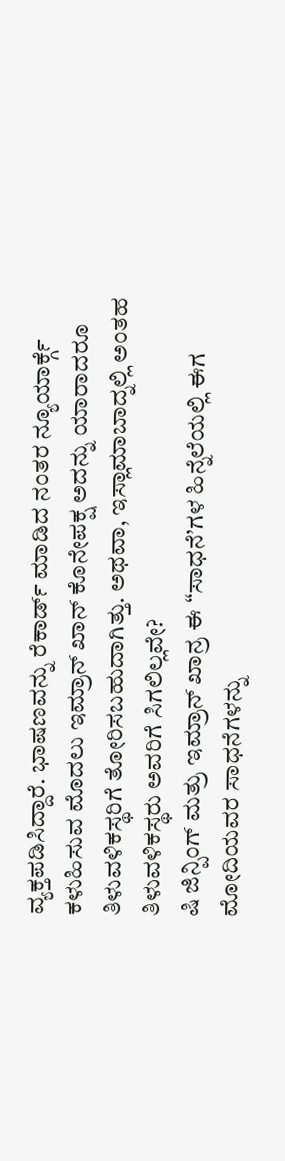ವ್ಯಕ್ತಪಡಿಸಿದ್ದಾರೆ. ಭಾಷಣವನ್ನು ರೆಕಾರ್ಡ್ ಮಾಡಿದ ನಂತರ ನ್ಯೂಯಾರ್ಕ್ಗೆ ಕಳುಹಿಸುವ ಮೊದಲು ಇಮ್ರಾನ್ ಖಾನ್ ಕೊನೇಪಕ್ಷ ಅದನ್ನು ಯಾರಾದರೂ ತಿಳುವಳಿಕಸ್ಥರಿಗೆ ತೋರಿಸಬಹುದಾಗಿತ್ತು. ಅಥವಾ, ಇಸ್ಲಾಮಾಬಾದ್ನಲ್ಲಿ ಅಂತಹ ತಿಳುವಳಿಕಸ್ಥರು ಅವರಿಗೆ ಸಿಗಲಿಲ್ಲವೇ?
ಷಿ ಜಿನ್ಪಿಂಗ್ ಮತ್ರು ಇಮ್ರಾನ್ ಖಾನ್ರ ಈ “ಸಾಧನೆ’ಗಳ ಹಿನ್ನೆಲೆಯಲ್ಲಿ ಈಗ ಮೋದಿಯವರ ಸಾಧನೆಗಳನ್ನು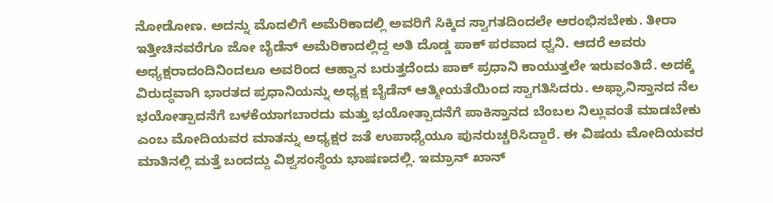ನೋಡೋಣ. ಅದನ್ನು ಮೊದಲಿಗೆ ಅಮೆರಿಕಾದಲ್ಲಿ ಅವರಿಗೆ ಸಿಕ್ಕಿದ ಸ್ವಾಗತದಿಂದಲೇ ಆರಂಭಿಸಬೇಕು. ತೀರಾ ಇತ್ತೀಚಿನವರೆಗೂ ಜೋ ಬೈಡೆನ್ ಅಮೆರಿಕಾದಲ್ಲಿದ್ದ ಅತಿ ದೊಡ್ಡ ಪಾಕ್ ಪರವಾದ ಧ್ವನಿ. ಆದರೆ ಅವರು ಅಧ್ಯಕ್ಷರಾದಂದಿನಿಂದಲೂ ಅವರಿಂದ ಆಹ್ವಾನ ಬರುತ್ತದೆಂದು ಪಾಕ್ ಪ್ರಧಾನಿ ಕಾಯುತ್ತಲೇ ಇರುವಂತಿದೆ. ಅದಕ್ಕೆ ವಿರುದ್ಧವಾಗಿ ಭಾರತದ ಪ್ರಧಾನಿಯನ್ನು ಅಧ್ಯಕ್ಷ ಬೈಡೆನ್ ಆತ್ಮೀಯತೆಯಿಂದ ಸ್ವಾಗತಿಸಿದರು. ಅಫ್ಘಾನಿಸ್ತಾನದ ನೆಲ ಭಯೋತ್ಪಾದನೆಗೆ ಬಳಕೆಯಾಗಬಾರದು ಮತ್ತು ಭಯೋತ್ಪಾದನೆಗೆ ಪಾಕಿಸ್ತಾನದ ಬೆಂಬಲ ನಿಲ್ಲುವಂತೆ ಮಾಡಬೇಕು ಎಂಬ ಮೋದಿಯವರ ಮಾತನ್ನು ಅಧ್ಯಕ್ಷರ ಜತೆ ಉಪಾಧ್ಯೆಯೂ ಪುನರುಚ್ಚರಿಸಿದ್ದಾರೆ. ಈ ವಿಷಯ ಮೋದಿಯವರ ಮಾತಿನಲ್ಲಿ ಮತ್ತೆ ಬಂದದ್ದು ವಿಶ್ವಸಂಸ್ಥೆಯ ಭಾಷಣದಲ್ಲಿ. ಇಮ್ರಾನ್ ಖಾನ್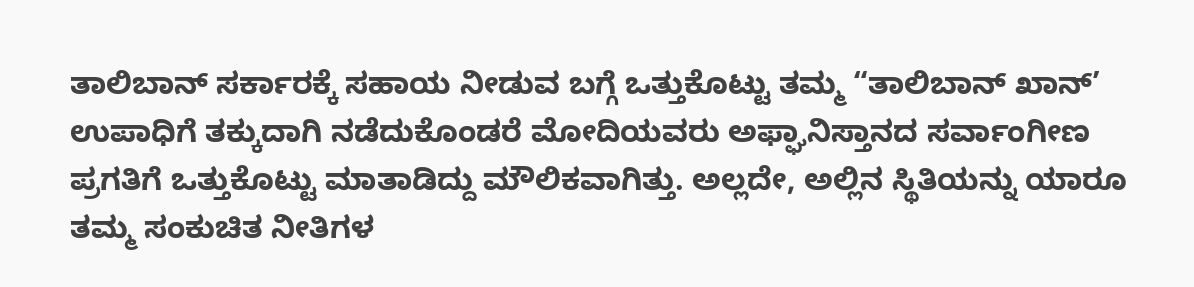ತಾಲಿಬಾನ್ ಸರ್ಕಾರಕ್ಕೆ ಸಹಾಯ ನೀಡುವ ಬಗ್ಗೆ ಒತ್ತುಕೊಟ್ಟು ತಮ್ಮ “ತಾಲಿಬಾನ್ ಖಾನ್’ ಉಪಾಧಿಗೆ ತಕ್ಕುದಾಗಿ ನಡೆದುಕೊಂಡರೆ ಮೋದಿಯವರು ಅಫ್ಘಾನಿಸ್ತಾನದ ಸರ್ವಾಂಗೀಣ ಪ್ರಗತಿಗೆ ಒತ್ತುಕೊಟ್ಟು ಮಾತಾಡಿದ್ದು ಮೌಲಿಕವಾಗಿತ್ತು. ಅಲ್ಲದೇ, ಅಲ್ಲಿನ ಸ್ಥಿತಿಯನ್ನು ಯಾರೂ ತಮ್ಮ ಸಂಕುಚಿತ ನೀತಿಗಳ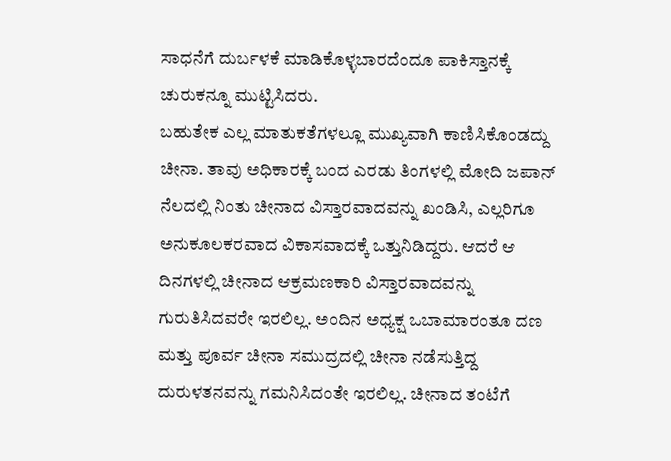ಸಾಧನೆಗೆ ದುರ್ಬಳಕೆ ಮಾಡಿಕೊಳ್ಳಬಾರದೆಂದೂ ಪಾಕಿಸ್ತಾನಕ್ಕೆ ಚುರುಕನ್ನೂ ಮುಟ್ಟಿಸಿದರು.
ಬಹುತೇಕ ಎಲ್ಲ ಮಾತುಕತೆಗಳಲ್ಲೂ ಮುಖ್ಯವಾಗಿ ಕಾಣಿಸಿಕೊಂಡದ್ದು ಚೀನಾ. ತಾವು ಅಧಿಕಾರಕ್ಕೆ ಬಂದ ಎರಡು ತಿಂಗಳಲ್ಲಿ ಮೋದಿ ಜಪಾನ್ ನೆಲದಲ್ಲಿ ನಿಂತು ಚೀನಾದ ವಿಸ್ತಾರವಾದವನ್ನು ಖಂಡಿಸಿ, ಎಲ್ಲರಿಗೂ ಅನುಕೂಲಕರವಾದ ವಿಕಾಸವಾದಕ್ಕೆ ಒತ್ತುನಿಡಿದ್ದರು. ಆದರೆ ಆ ದಿನಗಳಲ್ಲಿ ಚೀನಾದ ಆಕ್ರಮಣಕಾರಿ ವಿಸ್ತಾರವಾದವನ್ನು ಗುರುತಿಸಿದವರೇ ಇರಲಿಲ್ಲ. ಅಂದಿನ ಅಧ್ಯಕ್ಷ ಒಬಾಮಾರಂತೂ ದಣ ಮತ್ತು ಪೂರ್ವ ಚೀನಾ ಸಮುದ್ರದಲ್ಲಿ ಚೀನಾ ನಡೆಸುತ್ತಿದ್ದ ದುರುಳತನವನ್ನು ಗಮನಿಸಿದಂತೇ ಇರಲಿಲ್ಲ. ಚೀನಾದ ತಂಟೆಗೆ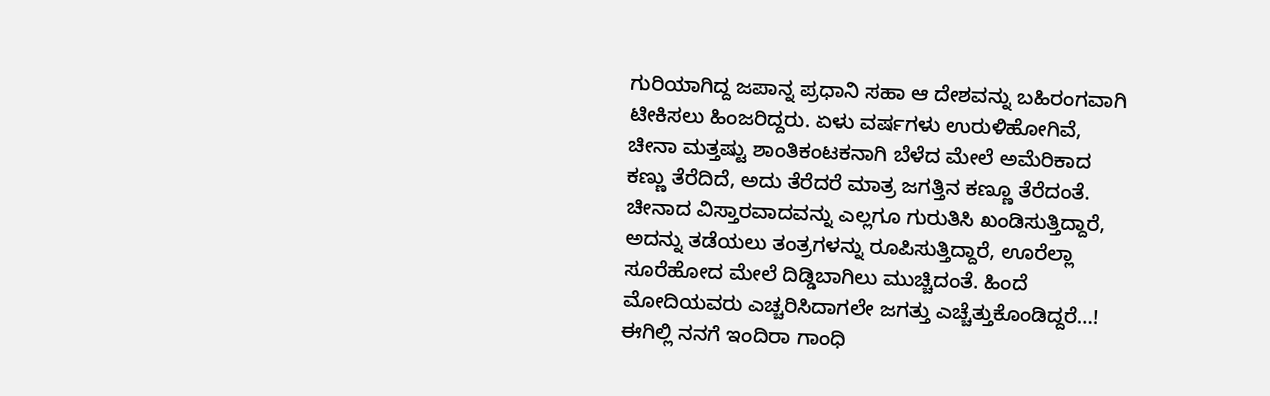ಗುರಿಯಾಗಿದ್ದ ಜಪಾನ್ನ ಪ್ರಧಾನಿ ಸಹಾ ಆ ದೇಶವನ್ನು ಬಹಿರಂಗವಾಗಿ ಟೀಕಿಸಲು ಹಿಂಜರಿದ್ದರು. ಏಳು ವರ್ಷಗಳು ಉರುಳಿಹೋಗಿವೆ, ಚೀನಾ ಮತ್ತಷ್ಟು ಶಾಂತಿಕಂಟಕನಾಗಿ ಬೆಳೆದ ಮೇಲೆ ಅಮೆರಿಕಾದ ಕಣ್ಣು ತೆರೆದಿದೆ, ಅದು ತೆರೆದರೆ ಮಾತ್ರ ಜಗತ್ತಿನ ಕಣ್ಣೂ ತೆರೆದಂತೆ. ಚೀನಾದ ವಿಸ್ತಾರವಾದವನ್ನು ಎಲ್ಲಗೂ ಗುರುತಿಸಿ ಖಂಡಿಸುತ್ತಿದ್ದಾರೆ, ಅದನ್ನು ತಡೆಯಲು ತಂತ್ರಗಳನ್ನು ರೂಪಿಸುತ್ತಿದ್ದಾರೆ, ಊರೆಲ್ಲಾ ಸೂರೆಹೋದ ಮೇಲೆ ದಿಡ್ಡಿಬಾಗಿಲು ಮುಚ್ಚಿದಂತೆ. ಹಿಂದೆ ಮೋದಿಯವರು ಎಚ್ಚರಿಸಿದಾಗಲೇ ಜಗತ್ತು ಎಚ್ಚೆತ್ತುಕೊಂಡಿದ್ದರೆ…!
ಈಗಿಲ್ಲಿ ನನಗೆ ಇಂದಿರಾ ಗಾಂಧಿ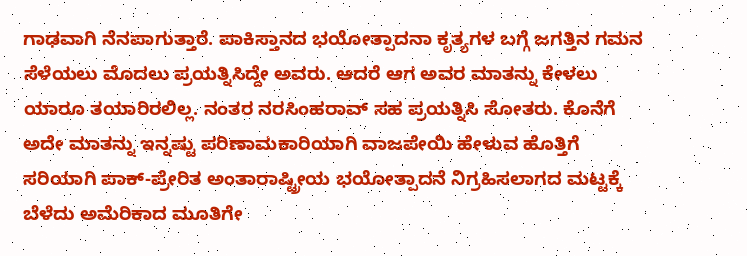ಗಾಢವಾಗಿ ನೆನಪಾಗುತ್ತಾರೆ. ಪಾಕಿಸ್ತಾನದ ಭಯೋತ್ಪಾದನಾ ಕೃತ್ಯಗಳ ಬಗ್ಗೆ ಜಗತ್ತಿನ ಗಮನ ಸೆಳೆಯಲು ಮೊದಲು ಪ್ರಯತ್ನಿಸಿದ್ದೇ ಅವರು. ಆದರೆ ಆಗ ಅವರ ಮಾತನ್ನು ಕೇಳಲು ಯಾರೂ ತಯಾರಿರಲಿಲ್ಲ. ನಂತರ ನರಸಿಂಹರಾವ್ ಸಹ ಪ್ರಯತ್ನಿಸಿ ಸೋತರು. ಕೊನೆಗೆ ಅದೇ ಮಾತನ್ನು ಇನ್ನಷ್ಟು ಪರಿಣಾಮಕಾರಿಯಾಗಿ ವಾಜಪೇಯಿ ಹೇಳುವ ಹೊತ್ತಿಗೆ ಸರಿಯಾಗಿ ಪಾಕ್-ಪ್ರೇರಿತ ಅಂತಾರಾಷ್ಟ್ರೀಯ ಭಯೋತ್ಪಾದನೆ ನಿಗ್ರಹಿಸಲಾಗದ ಮಟ್ಟಕ್ಕೆ ಬೆಳೆದು ಅಮೆರಿಕಾದ ಮೂತಿಗೇ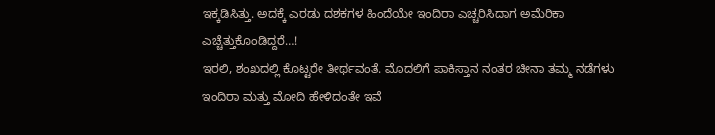ಇಕ್ಕಡಿಸಿತ್ತು. ಅದಕ್ಕೆ ಎರಡು ದಶಕಗಳ ಹಿಂದೆಯೇ ಇಂದಿರಾ ಎಚ್ಚರಿಸಿದಾಗ ಅಮೆರಿಕಾ ಎಚ್ಚೆತ್ತುಕೊಂಡಿದ್ದರೆ…!
ಇರಲಿ, ಶಂಖದಲ್ಲಿ ಕೊಟ್ಟರೇ ತೀರ್ಥವಂತೆ. ಮೊದಲಿಗೆ ಪಾಕಿಸ್ತಾನ ನಂತರ ಚೀನಾ ತಮ್ಮ ನಡೆಗಳು ಇಂದಿರಾ ಮತ್ತು ಮೋದಿ ಹೇಳಿದಂತೇ ಇವೆ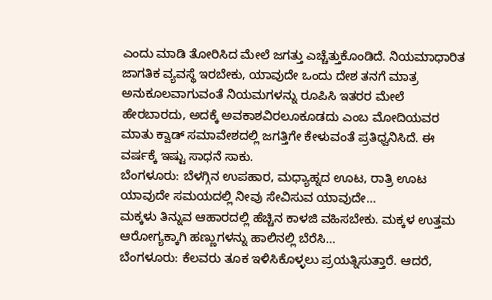ಎಂದು ಮಾಡಿ ತೋರಿಸಿದ ಮೇಲೆ ಜಗತ್ತು ಎಚ್ಚೆತ್ತುಕೊಂಡಿದೆ. ನಿಯಮಾಧಾರಿತ ಜಾಗತಿಕ ವ್ಯವಸ್ಥೆ ಇರಬೇಕು, ಯಾವುದೇ ಒಂದು ದೇಶ ತನಗೆ ಮಾತ್ರ ಅನುಕೂಲವಾಗುವಂತೆ ನಿಯಮಗಳನ್ನು ರೂಪಿಸಿ ಇತರರ ಮೇಲೆ ಹೇರಬಾರದು, ಅದಕ್ಕೆ ಅವಕಾಶವಿರಲೂಕೂಡದು ಎಂಬ ಮೋದಿಯವರ ಮಾತು ಕ್ವಾಡ್ ಸಮಾವೇಶದಲ್ಲಿ ಜಗತ್ತಿಗೇ ಕೇಳುವಂತೆ ಪ್ರತಿಧ್ವನಿಸಿದೆ. ಈ ವರ್ಷಕ್ಕೆ ಇಷ್ಟು ಸಾಧನೆ ಸಾಕು.
ಬೆಂಗಳೂರು: ಬೆಳಗ್ಗಿನ ಉಪಹಾರ, ಮಧ್ಯಾಹ್ನದ ಊಟ, ರಾತ್ರಿ ಊಟ ಯಾವುದೇ ಸಮಯದಲ್ಲಿ ನೀವು ಸೇವಿಸುವ ಯಾವುದೇ…
ಮಕ್ಕಳು ತಿನ್ನುವ ಆಹಾರದಲ್ಲಿ ಹೆಚ್ಚಿನ ಕಾಳಜಿ ವಹಿಸಬೇಕು. ಮಕ್ಕಳ ಉತ್ತಮ ಆರೋಗ್ಯಕ್ಕಾಗಿ ಹಣ್ಣುಗಳನ್ನು ಹಾಲಿನಲ್ಲಿ ಬೆರೆಸಿ…
ಬೆಂಗಳೂರು: ಕೆಲವರು ತೂಕ ಇಳಿಸಿಕೊಳ್ಳಲು ಪ್ರಯತ್ನಿಸುತ್ತಾರೆ. ಆದರೆ,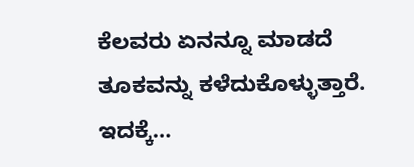ಕೆಲವರು ಏನನ್ನೂ ಮಾಡದೆ ತೂಕವನ್ನು ಕಳೆದುಕೊಳ್ಳುತ್ತಾರೆ. ಇದಕ್ಕೆ…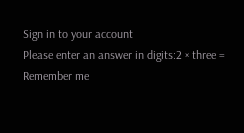Sign in to your account
Please enter an answer in digits:2 × three =
Remember me